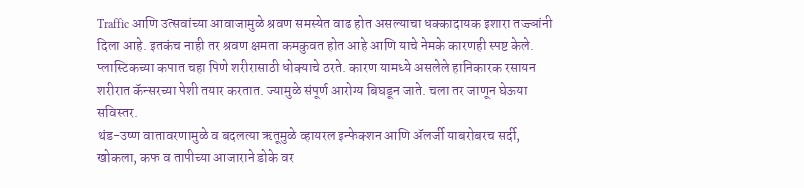Traffic आणि उत्सवांच्या आवाजामुळे श्रवण समस्येत वाढ होत असल्याचा धक्कादायक इशारा तज्ज्ञांनी दिला आहे. इतकंच नाही तर श्रवण क्षमता कमकुवत होत आहे आणि याचे नेमके कारणही स्पष्ट केले.
प्लास्टिकच्या कपात चहा पिणे शरीरासाठी धोक्याचे ठरते. कारण यामध्ये असलेले हानिकारक रसायन शरीरात कॅन्सरच्या पेशी तयार करतात. ज्यामुळे संपूर्ण आरोग्य बिघडून जाते. चला तर जाणून घेऊया सविस्तर.
थंड-उष्ण वातावरणामुळे व बदलत्या ऋतूमुळे व्हायरल इन्फेक्शन आणि ॲलर्जी याबरोबरच सर्दी, खोकला, कफ व तापीच्या आजाराने डोके वर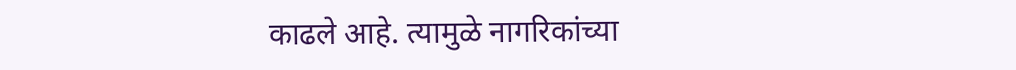काढले आहे. त्यामुळे नागरिकांच्या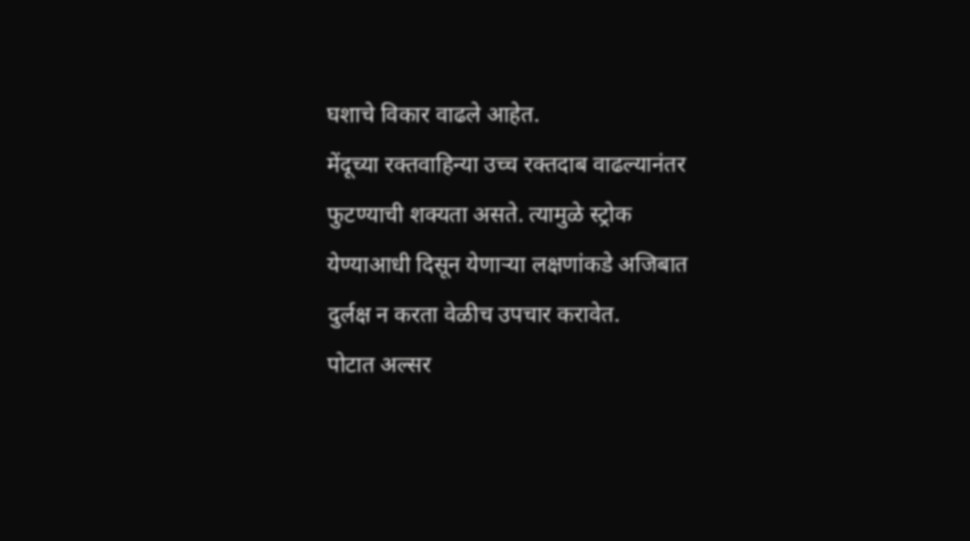घशाचे विकार वाढले आहेत.
मेंदूच्या रक्तवाहिन्या उच्च रक्तदाब वाढल्यानंतर फुटण्याची शक्यता असते. त्यामुळे स्ट्रोक येण्याआधी दिसून येणाऱ्या लक्षणांकडे अजिबात दुर्लक्ष न करता वेळीच उपचार करावेत.
पोटात अल्सर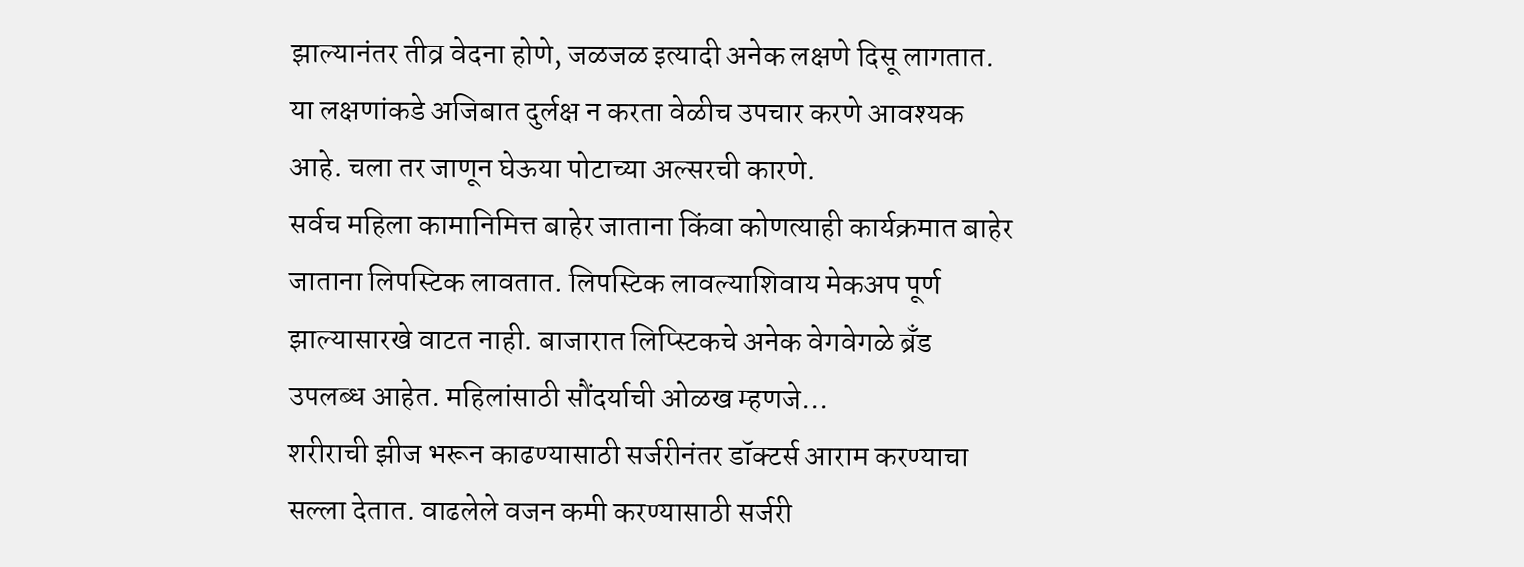झाल्यानंतर तीव्र वेदना होणे, जळजळ इत्यादी अनेक लक्षणे दिसू लागतात. या लक्षणांकडे अजिबात दुर्लक्ष न करता वेळीच उपचार करणे आवश्यक आहे. चला तर जाणून घेऊया पोटाच्या अल्सरची कारणे.
सर्वच महिला कामानिमित्त बाहेर जाताना किंवा कोणत्याही कार्यक्रमात बाहेर जाताना लिपस्टिक लावतात. लिपस्टिक लावल्याशिवाय मेकअप पूर्ण झाल्यासारखे वाटत नाही. बाजारात लिप्स्टिकचे अनेक वेगवेगळे ब्रँड उपलब्ध आहेत. महिलांसाठी सौंदर्याची ओळख म्हणजे…
शरीराची झीज भरून काढण्यासाठी सर्जरीनंतर डॉक्टर्स आराम करण्याचा सल्ला देतात. वाढलेले वजन कमी करण्यासाठी सर्जरी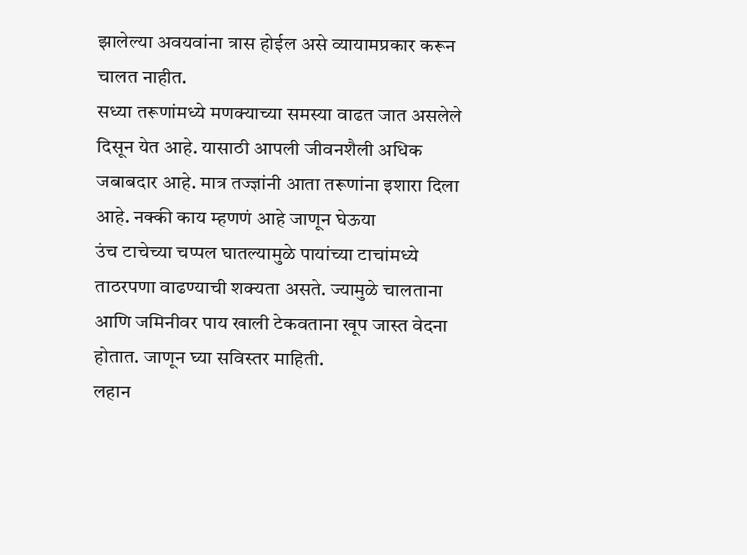झालेल्या अवयवांना त्रास होईल असे व्यायामप्रकार करून चालत नाहीत.
सध्या तरूणांमध्ये मणक्याच्या समस्या वाढत जात असलेले दिसून येत आहे. यासाठी आपली जीवनशैली अधिक जबाबदार आहे. मात्र तज्ज्ञांनी आता तरूणांना इशारा दिला आहे. नक्की काय म्हणणं आहे जाणून घेऊया
उंच टाचेच्या चप्पल घातल्यामुळे पायांच्या टाचांमध्ये ताठरपणा वाढण्याची शक्यता असते. ज्यामुळे चालताना आणि जमिनीवर पाय खाली टेकवताना खूप जास्त वेदना होतात. जाणून घ्या सविस्तर माहिती.
लहान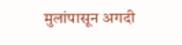मुलांपासून अगदी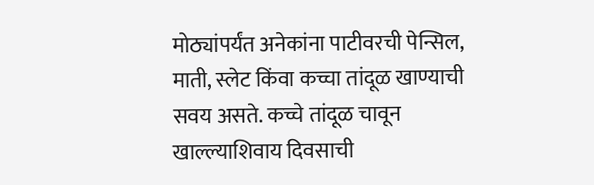मोठ्यांपर्यंत अनेकांना पाटीवरची पेन्सिल, माती, स्लेट किंवा कच्चा तांदूळ खाण्याची सवय असते. कच्चे तांदूळ चावून खाल्ल्याशिवाय दिवसाची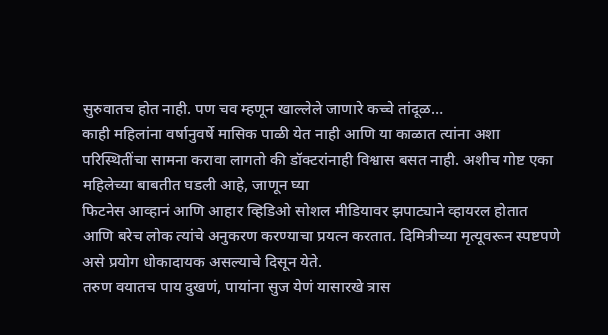सुरुवातच होत नाही. पण चव म्हणून खाल्लेले जाणारे कच्चे तांदूळ…
काही महिलांना वर्षानुवर्षे मासिक पाळी येत नाही आणि या काळात त्यांना अशा परिस्थितींचा सामना करावा लागतो की डॉक्टरांनाही विश्वास बसत नाही. अशीच गोष्ट एका महिलेच्या बाबतीत घडली आहे, जाणून घ्या
फिटनेस आव्हानं आणि आहार व्हिडिओ सोशल मीडियावर झपाट्याने व्हायरल होतात आणि बरेच लोक त्यांचे अनुकरण करण्याचा प्रयत्न करतात. दिमित्रीच्या मृत्यूवरून स्पष्टपणे असे प्रयोग धोकादायक असल्याचे दिसून येते.
तरुण वयातच पाय दुखणं, पायांना सुज येणं यासारखे त्रास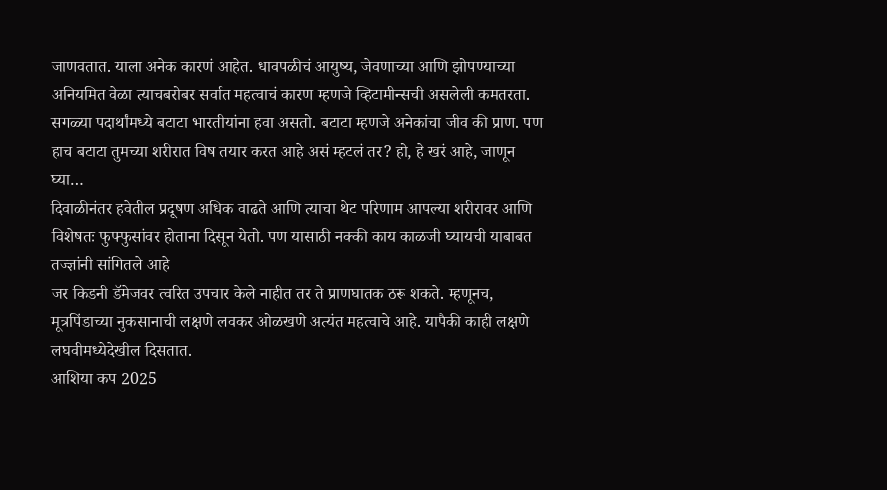जाणवतात. याला अनेक कारणं आहेत. धावपळीचं आयुष्य, जेवणाच्या आणि झोपण्याच्या अनियमित वेळा त्याचबरोबर सर्वात महत्वाचं कारण म्हणजे व्हिटामीन्सची असलेली कमतरता.
सगळ्या पदार्थांमध्ये बटाटा भारतीयांना हवा असतो. बटाटा म्हणजे अनेकांचा जीव की प्राण. पण हाच बटाटा तुमच्या शरीरात विष तयार करत आहे असं म्हटलं तर? हो, हे खरं आहे, जाणून घ्या…
दिवाळीनंतर हवेतील प्रदूषण अधिक वाढते आणि त्याचा थेट परिणाम आपल्या शरीरावर आणि विशेषतः फुफ्फुसांवर होताना दिसून येतो. पण यासाठी नक्की काय काळजी घ्यायची याबाबत तज्ज्ञांनी सांगितले आहे
जर किडनी डॅमेजवर त्वरित उपचार केले नाहीत तर ते प्राणघातक ठरू शकते. म्हणूनच, मूत्रपिंडाच्या नुकसानाची लक्षणे लवकर ओळखणे अत्यंत महत्वाचे आहे. यापैकी काही लक्षणे लघवीमध्येदेखील दिसतात.
आशिया कप 2025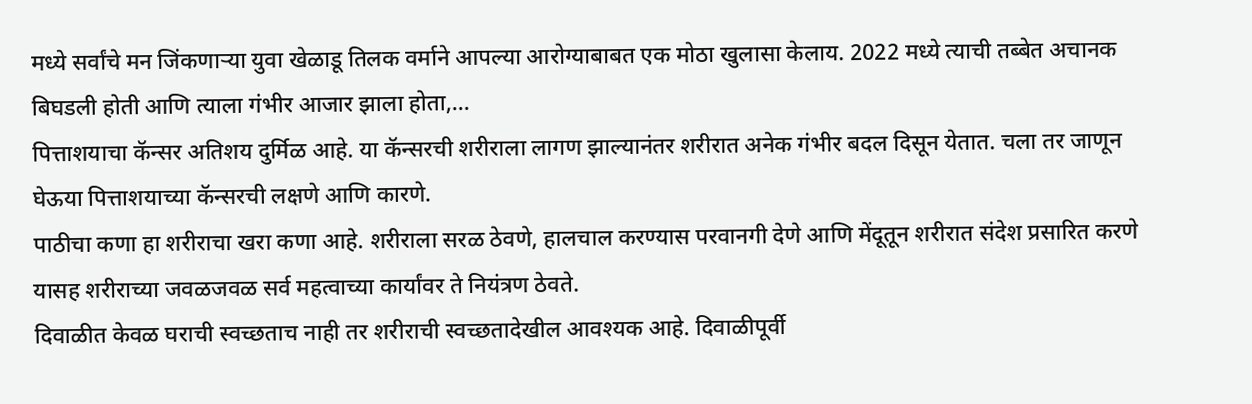मध्ये सर्वांचे मन जिंकणाऱ्या युवा खेळाडू तिलक वर्माने आपल्या आरोग्याबाबत एक मोठा खुलासा केलाय. 2022 मध्ये त्याची तब्बेत अचानक बिघडली होती आणि त्याला गंभीर आजार झाला होता,…
पित्ताशयाचा कॅन्सर अतिशय दुर्मिळ आहे. या कॅन्सरची शरीराला लागण झाल्यानंतर शरीरात अनेक गंभीर बदल दिसून येतात. चला तर जाणून घेऊया पित्ताशयाच्या कॅन्सरची लक्षणे आणि कारणे.
पाठीचा कणा हा शरीराचा खरा कणा आहे. शरीराला सरळ ठेवणे, हालचाल करण्यास परवानगी देणे आणि मेंदूतून शरीरात संदेश प्रसारित करणे यासह शरीराच्या जवळजवळ सर्व महत्वाच्या कार्यांवर ते नियंत्रण ठेवते.
दिवाळीत केवळ घराची स्वच्छताच नाही तर शरीराची स्वच्छतादेखील आवश्यक आहे. दिवाळीपूर्वी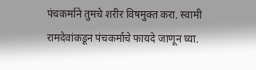पंचकर्माने तुमचे शरीर विषमुक्त करा. स्वामी रामदेवांकडून पंचकर्माचे फायदे जाणून घ्या.